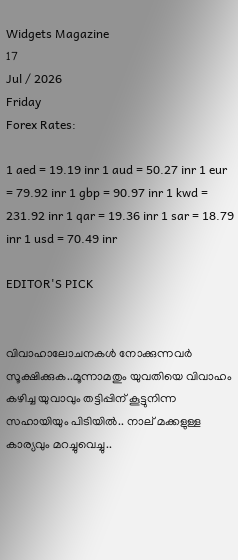Widgets Magazine
17
Jul / 2026
Friday
Forex Rates:

1 aed = 19.19 inr 1 aud = 50.27 inr 1 eur = 79.92 inr 1 gbp = 90.97 inr 1 kwd = 231.92 inr 1 qar = 19.36 inr 1 sar = 18.79 inr 1 usd = 70.49 inr

EDITOR'S PICK


വിവാഹാലോചനകൾ നോക്കുന്നവർ സൂക്ഷിക്കുക..മൂന്നാമതും യുവതിയെ വിവാഹം കഴിച്ച യുവാവും തട്ടിപ്പിന് കൂട്ടുനിന്ന സഹായിയും പിടിയില്‍.. നാല് മക്കളുള്ള കാര്യവും മറച്ചുവെച്ചു..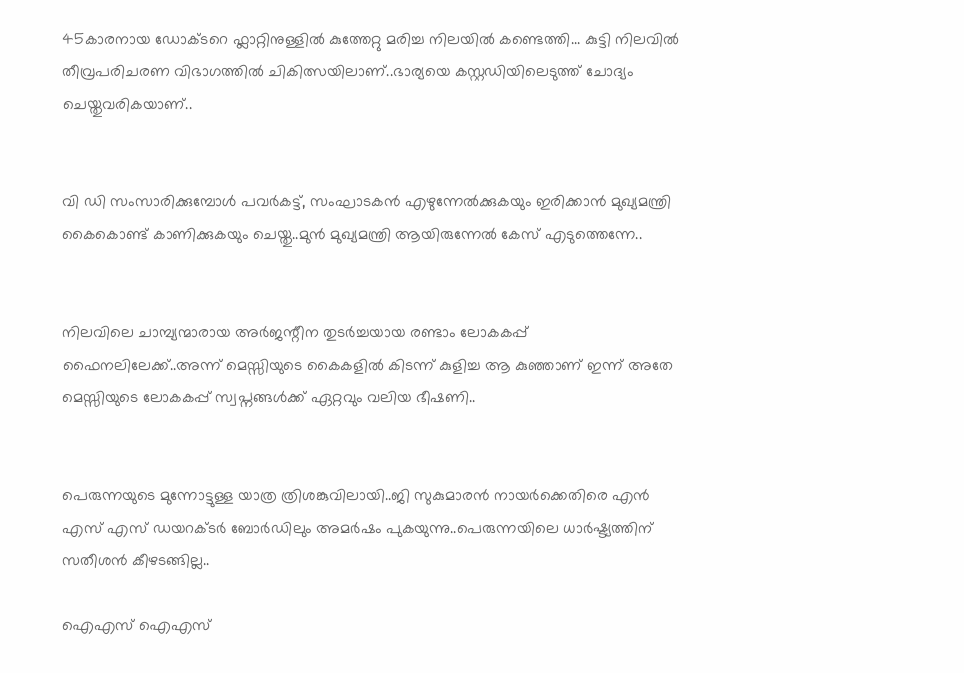45കാരനായ ഡോക്ടറെ ഫ്ലാറ്റിനുള്ളിൽ കുത്തേറ്റു മരിച്ച നിലയിൽ കണ്ടെത്തി... കുട്ടി നിലവിൽ തീവ്രപരിചരണ വിഭാഗത്തിൽ ചികിത്സയിലാണ്..ഭാര്യയെ കസ്റ്റഡിയിലെടുത്ത് ചോദ്യം ചെയ്തുവരികയാണ്..


വി ഡി സംസാരിക്കുമ്പോൾ പവര്‍കട്ട്, സംഘാടകന്‍ എഴുന്നേല്‍ക്കുകയും ഇരിക്കാന്‍ മുഖ്യമന്ത്രി കൈകൊണ്ട് കാണിക്കുകയും ചെയ്തു..മുൻ മുഖ്യമന്ത്രി ആയിരുന്നേൽ കേസ് എടുത്തെന്നേ..


നിലവിലെ ചാമ്പ്യന്മാരായ അര്‍ജന്റീന തുടര്‍ച്ചയായ രണ്ടാം ലോകകപ്പ് ഫൈനലിലേക്ക്..അന്ന് മെസ്സിയുടെ കൈകളില്‍ കിടന്ന് കുളിച്ച ആ കുഞ്ഞാണ് ഇന്ന് അതേ മെസ്സിയുടെ ലോകകപ്പ് സ്വപ്നങ്ങള്‍ക്ക് ഏറ്റവും വലിയ ഭീഷണി..


പെരുന്നയുടെ മുന്നോട്ടുള്ള യാത്ര ത്രിശങ്കുവിലായി..ജി സുകുമാരൻ നായർക്കെതിരെ എൻ എസ് എസ് ഡയറക്ടർ ബോർഡിലും അമർഷം പുകയുന്നു..പെരുന്നയിലെ ധാർഷ്ട്യത്തിന് സതീശൻ കീഴടങ്ങില്ല..

ഐഎസ് ഐഎസ്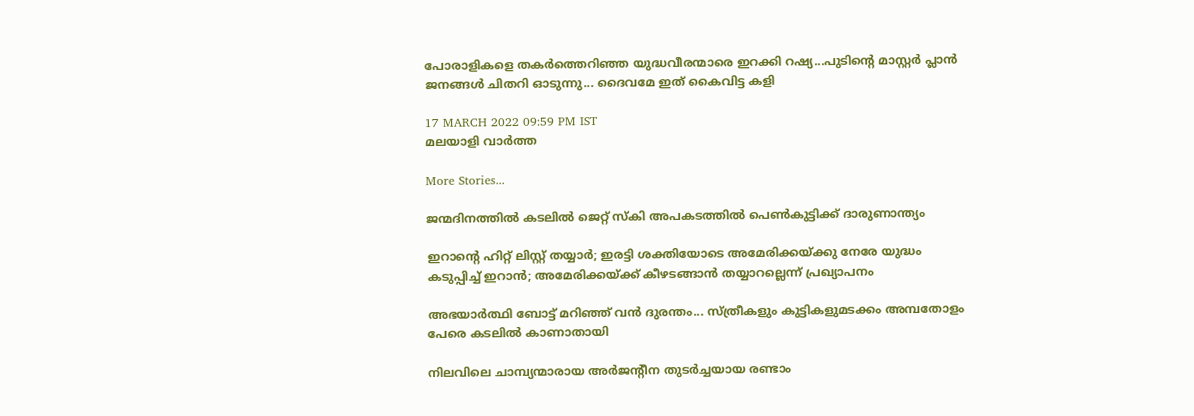പോരാളികളെ തകര്‍ത്തെറിഞ്ഞ യുദ്ധവീരന്മാരെ ഇറക്കി റഷ്യ...പുടിന്റെ മാസ്റ്റർ പ്ലാൻ ജനങ്ങൾ ചിതറി ഓടുന്നു... ദൈവമേ ഇത് കൈവിട്ട കളി

17 MARCH 2022 09:59 PM IST
മലയാളി വാര്‍ത്ത

More Stories...

ജന്മദിനത്തില്‍ കടലില്‍ ജെറ്റ് സ്‌കി അപകടത്തില്‍ പെണ്‍കുട്ടിക്ക് ദാരുണാന്ത്യം

ഇറാന്റെ ഹിറ്റ് ലിസ്റ്റ് തയ്യാർ; ഇരട്ടി ശക്തിയോടെ അമേരിക്കയ്ക്കു നേരേ യുദ്ധം കടുപ്പിച്ച് ഇറാൻ; അമേരിക്കയ്ക്ക് കീഴടങ്ങാന്‍ തയ്യാറല്ലെന്ന് പ്രഖ്യാപനം

അഭയാർത്ഥി ബോട്ട് മറിഞ്ഞ് വൻ ദുരന്തം... സ്ത്രീകളും കുട്ടികളുമടക്കം അമ്പതോളം പേരെ കടലിൽ കാണാതായി

നിലവിലെ ചാമ്പ്യന്മാരായ അര്‍ജന്റീന തുടര്‍ച്ചയായ രണ്ടാം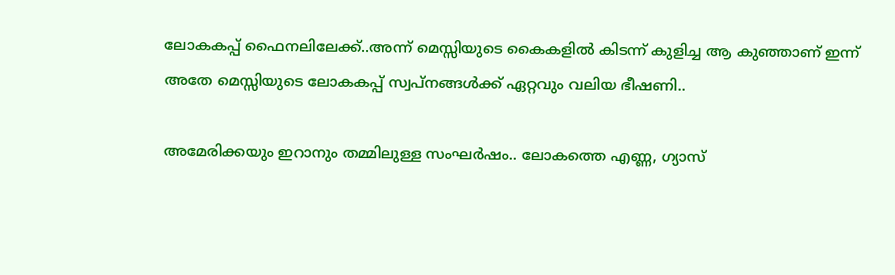ലോകകപ്പ് ഫൈനലിലേക്ക്..അന്ന് മെസ്സിയുടെ കൈകളില്‍ കിടന്ന് കുളിച്ച ആ കുഞ്ഞാണ് ഇന്ന് അതേ മെസ്സിയുടെ ലോകകപ്പ് സ്വപ്നങ്ങള്‍ക്ക് ഏറ്റവും വലിയ ഭീഷണി..

അമേരിക്കയും ഇറാനും തമ്മിലുള്ള സംഘർഷം.. ലോകത്തെ എണ്ണ, ഗ്യാസ്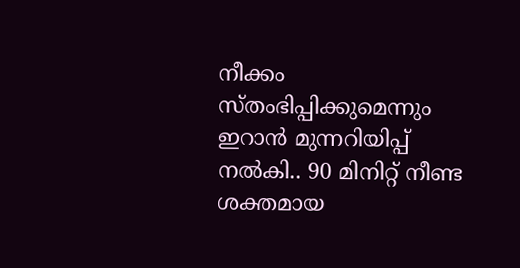നീക്കം സ്തംഭിപ്പിക്കുമെന്നും ഇറാൻ മുന്നറിയിപ്പ് നൽകി.. 90 മിനിറ്റ് നീണ്ട ശക്തമായ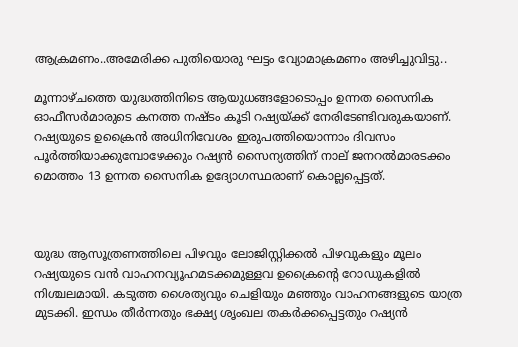ആക്രമണം..അമേരിക്ക പുതിയൊരു ഘട്ടം വ്യോമാക്രമണം അഴിച്ചുവിട്ടു..

മൂന്നാഴ്ചത്തെ യുദ്ധത്തിനിടെ ആയുധങ്ങളോടൊപ്പം ഉന്നത സൈനിക ഓഫീസര്‍മാരുടെ കനത്ത നഷ്ടം കൂടി റഷ്യയ്ക്ക് നേരിടേണ്ടിവരുകയാണ്. റഷ്യയുടെ ഉക്രൈന്‍ അധിനിവേശം ഇരുപത്തിയൊന്നാം ദിവസം പൂര്‍ത്തിയാക്കുമ്പോഴേക്കും റഷ്യൻ സൈന്യത്തിന് നാല് ജനറല്‍മാരടക്കം മൊത്തം 13 ഉന്നത സൈനിക ഉദ്യോഗസ്ഥരാണ് കൊല്ലപ്പെട്ടത്.



യുദ്ധ ആസൂത്രണത്തിലെ പിഴവും ലോജിസ്റ്റിക്കല്‍ പിഴവുകളും മൂലം റഷ്യയുടെ വന്‍ വാഹനവ്യൂഹമടക്കമുള്ളവ ഉക്രൈന്‍റെ റോഡുകളില്‍ നിശ്ചലമായി. കടുത്ത ശൈത്യവും ചെളിയും മഞ്ഞും വാഹനങ്ങളുടെ യാത്ര മുടക്കി. ഇന്ധം തീര്‍ന്നതും ഭക്ഷ്യ ശൃംഖല തകര്‍ക്കപ്പെട്ടതും റഷ്യന്‍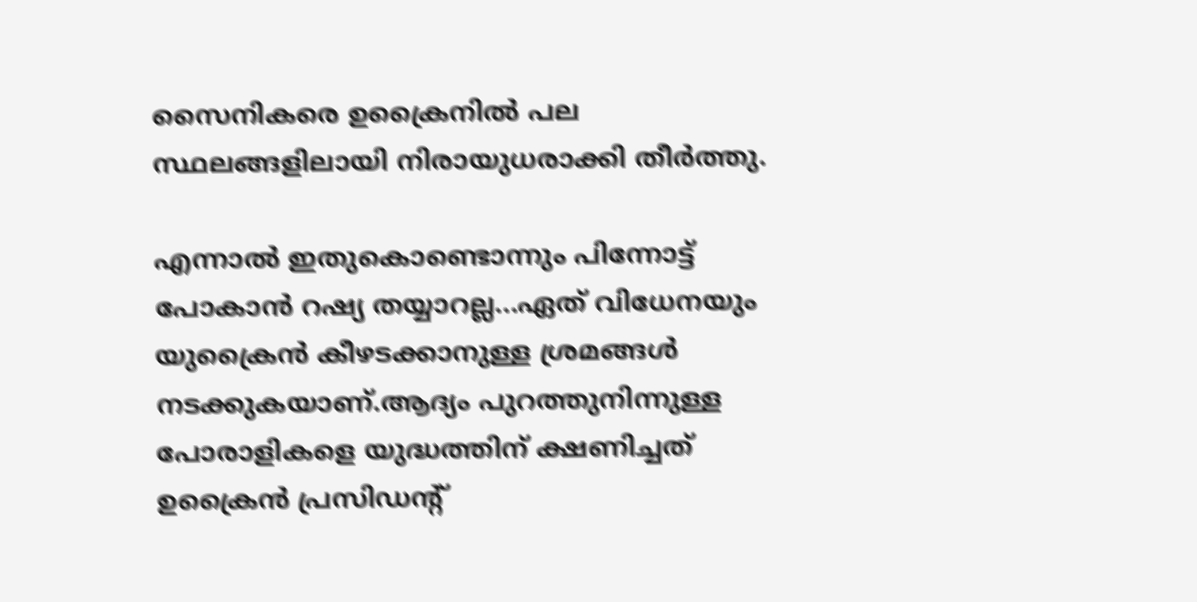സൈനികരെ ഉക്രൈനില്‍ പല സ്ഥലങ്ങളിലായി നിരായുധരാക്കി തീര്‍ത്തു.

എന്നാൽ ഇതുകൊണ്ടൊന്നും പിന്നോട്ട് പോകാൻ റഷ്യ തയ്യാറല്ല...ഏത് വിധേനയും യുക്രൈൻ കീഴടക്കാനുള്ള ശ്രമങ്ങൾ നടക്കുകയാണ്.ആദ്യം പുറത്തുനിന്നുള്ള പോരാളികളെ യുദ്ധത്തിന് ക്ഷണിച്ചത് ഉക്രൈന്‍ പ്രസിഡന്‍റ്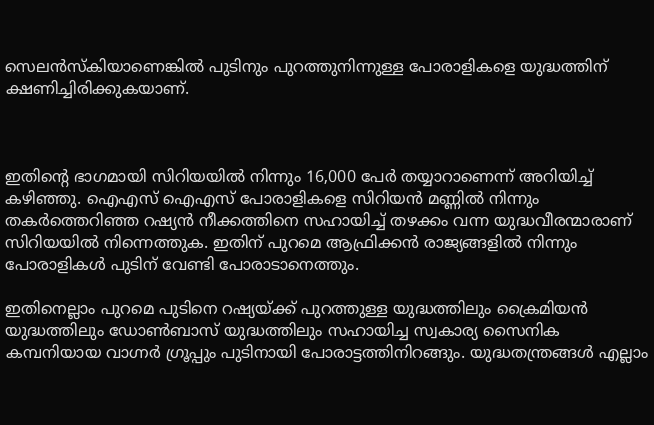സെലന്‍സ്‌കിയാണെങ്കിൽ പുടിനും പുറത്തുനിന്നുള്ള പോരാളികളെ യുദ്ധത്തിന് ക്ഷണിച്ചിരിക്കുകയാണ്.



ഇതിന്‍റെ ഭാഗമായി സിറിയയില്‍ നിന്നും 16,000 പേര്‍ തയ്യാറാണെന്ന് അറിയിച്ച് കഴിഞ്ഞു. ഐഎസ് ഐഎസ് പോരാളികളെ സിറിയന്‍ മണ്ണില്‍ നിന്നും തകര്‍ത്തെറിഞ്ഞ റഷ്യന്‍ നീക്കത്തിനെ സഹായിച്ച് തഴക്കം വന്ന യുദ്ധവീരന്മാരാണ് സിറിയയില്‍ നിന്നെത്തുക. ഇതിന് പുറമെ ആഫ്രിക്കന്‍ രാജ്യങ്ങളില്‍ നിന്നും പോരാളികള്‍ പുടിന് വേണ്ടി പോരാടാനെത്തും.

ഇതിനെല്ലാം പുറമെ പുടിനെ റഷ്യയ്ക്ക് പുറത്തുള്ള യുദ്ധത്തിലും ക്രൈമിയന്‍ യുദ്ധത്തിലും ഡോണ്‍ബാസ് യുദ്ധത്തിലും സഹായിച്ച സ്വകാര്യ സൈനിക കമ്പനിയായ വാഗ്നര്‍ ഗ്രൂപ്പും പുടിനായി പോരാട്ടത്തിനിറങ്ങും. യുദ്ധതന്ത്രങ്ങള്‍ എല്ലാം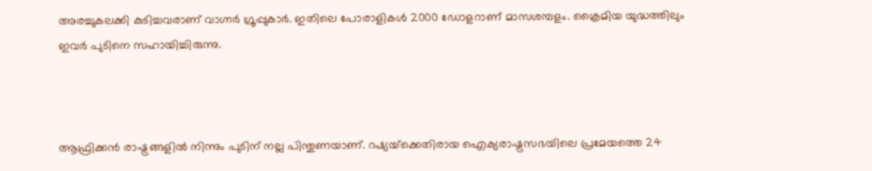അരച്ചുകലക്കി കുടിച്ചവരാണ് വാഗ്നര്‍ ഗ്രൂപ്പുകാര്‍. ഇതിലെ പോരാളികള്‍ 2000 ഡോളറാണ് മാസശമ്പളം. ക്രൈമിയ യുദ്ധത്തിലും ഇവര്‍ പുടിനെ സഹായിച്ചിരുന്നു.



ആഫ്രിക്കന്‍ രാഷ്ട്രങ്ങളില്‍ നിന്നും പുടിന് നല്ല പിന്തുണയാണ്. റഷ്യയ്‌ക്കെതിരായ ഐക്യരാഷ്ട്രസഭയിലെ പ്രമേയത്തെ 24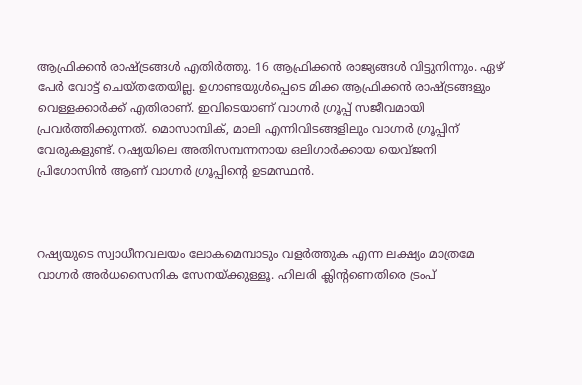ആഫ്രിക്കന്‍ രാഷ്ട്രങ്ങള്‍ എതിര്‍ത്തു. 16 ആഫ്രിക്കന്‍ രാജ്യങ്ങള്‍ വിട്ടുനിന്നും. ഏഴ് പേര്‍ വോട്ട് ചെയ്തതേയില്ല. ഉഗാണ്ടയുള്‍പ്പെടെ മിക്ക ആഫ്രിക്കന്‍ രാഷ്ട്രങ്ങളും വെള്ളക്കാര്‍ക്ക് എതിരാണ്. ഇവിടെയാണ് വാഗ്നര്‍ ഗ്രൂപ്പ് സജീവമായി പ്രവര്‍ത്തിക്കുന്നത്. മൊസാമ്പിക്, മാലി എന്നിവിടങ്ങളിലും വാഗ്നര്‍ ഗ്രൂപ്പിന് വേരുകളുണ്ട്. റഷ്യയിലെ അതിസമ്പന്നനായ ഒലിഗാര്‍ക്കായ യെവ്ജനി പ്രിഗോസിന്‍ ആണ് വാഗ്നര്‍ ഗ്രൂപ്പിന്‍റെ ഉടമസ്ഥന്‍.



റഷ്യയുടെ സ്വാധീനവലയം ലോകമെമ്പാടും വളര്‍ത്തുക എന്ന ലക്ഷ്യം മാത്രമേ വാഗ്നര്‍ അര്‍ധസൈനിക സേനയ്ക്കുള്ളൂ. ഹിലരി ക്ലിന്‍റണെതിരെ ട്രംപ്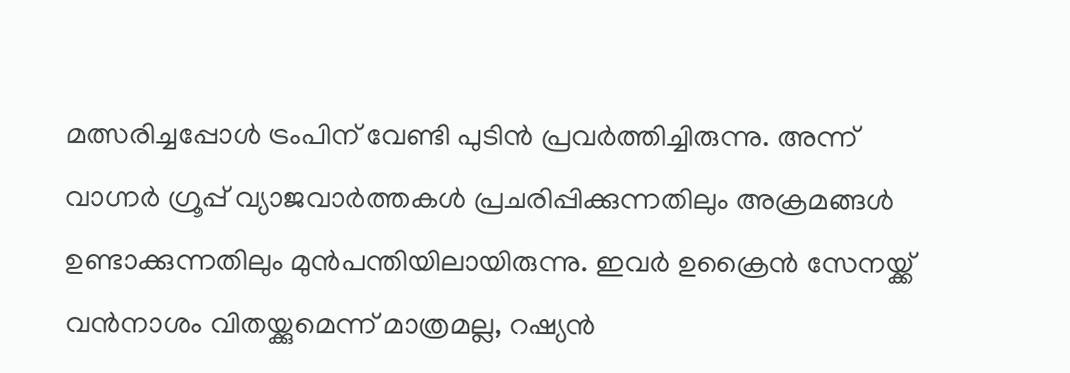മത്സരിച്ചപ്പോള്‍ ട്രംപിന് വേണ്ടി പുടിന്‍ പ്രവര്‍ത്തിച്ചിരുന്നു. അന്ന് വാഗ്നര്‍ ഗ്രൂപ്പ് വ്യാജവാര്‍ത്തകള്‍ പ്രചരിപ്പിക്കുന്നതിലും അക്രമങ്ങള്‍ ഉണ്ടാക്കുന്നതിലും മുന്‍പന്തിയിലായിരുന്നു. ഇവര്‍ ഉക്രൈന്‍ സേനയ്ക്ക് വന്‍നാശം വിതയ്ക്കുമെന്ന് മാത്രമല്ല, റഷ്യന്‍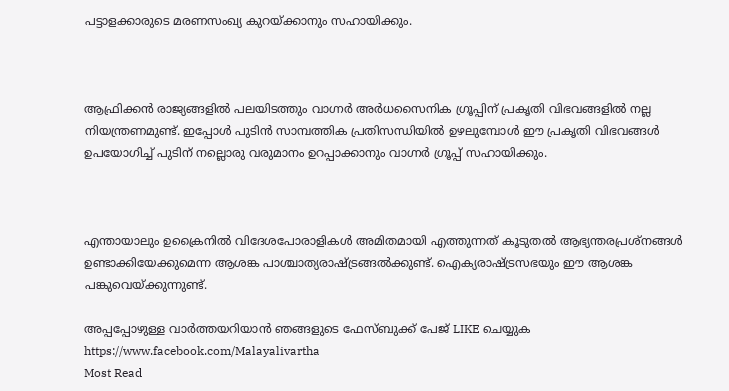പട്ടാളക്കാരുടെ മരണസംഖ്യ കുറയ്ക്കാനും സഹായിക്കും.



ആഫ്രിക്കന്‍ രാജ്യങ്ങളില്‍ പലയിടത്തും വാഗ്നര്‍ അര്‍ധസൈനിക ഗ്രൂപ്പിന് പ്രകൃതി വിഭവങ്ങളില്‍ നല്ല നിയന്ത്രണമുണ്ട്. ഇപ്പോള്‍ പുടിന്‍ സാമ്പത്തിക പ്രതിസന്ധിയില്‍ ഉഴലുമ്പോള്‍ ഈ പ്രകൃതി വിഭവങ്ങള്‍ ഉപയോഗിച്ച് പുടിന് നല്ലൊരു വരുമാനം ഉറപ്പാക്കാനും വാഗ്നര്‍ ഗ്രൂപ്പ് സഹായിക്കും.



എന്തായാലും ഉക്രൈനില്‍ വിദേശപോരാളികള്‍ അമിതമായി എത്തുന്നത് കൂടുതല്‍ ആഭ്യന്തരപ്രശ്‌നങ്ങള്‍ ഉണ്ടാക്കിയേക്കുമെന്ന ആശങ്ക പാശ്ചാത്യരാഷ്ട്രങ്ങല്‍ക്കുണ്ട്. ഐക്യരാഷ്ട്രസഭയും ഈ ആശങ്ക പങ്കുവെയ്ക്കുന്നുണ്ട്.

അപ്പപ്പോഴുള്ള വാര്‍ത്തയറിയാന്‍ ഞങ്ങളുടെ ഫേസ്‌ബുക്ക്‌ പേജ് LIKE ചെയ്യുക
https://www.facebook.com/Malayalivartha
Most Read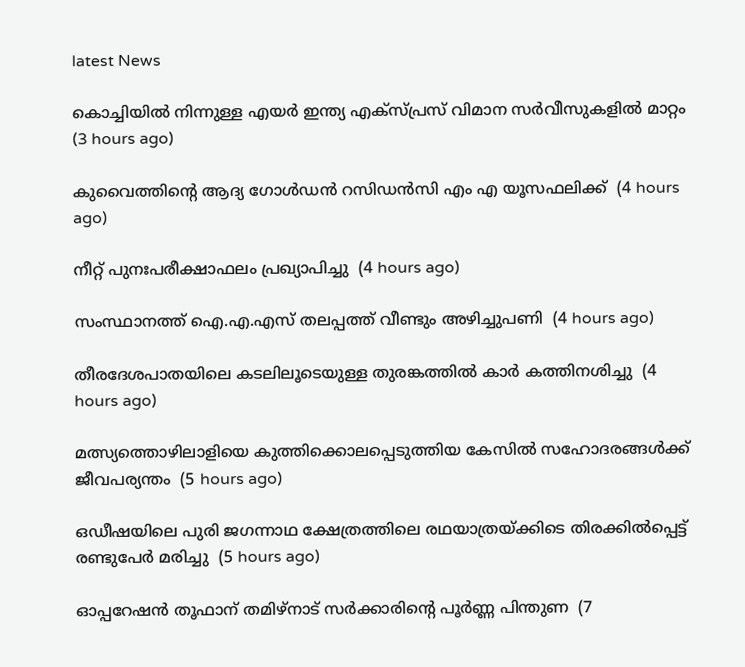latest News

കൊച്ചിയില്‍ നിന്നുള്ള എയര്‍ ഇന്ത്യ എക്‌സ്പ്രസ് വിമാന സര്‍വീസുകളില്‍ മാറ്റം  (3 hours ago)

കുവൈത്തിന്റെ ആദ്യ ഗോള്‍ഡന്‍ റസിഡന്‍സി എം എ യൂസഫലിക്ക്  (4 hours ago)

നീറ്റ് പുനഃപരീക്ഷാഫലം പ്രഖ്യാപിച്ചു  (4 hours ago)

സംസ്ഥാനത്ത് ഐ.എ.എസ് തലപ്പത്ത് വീണ്ടും അഴിച്ചുപണി  (4 hours ago)

തീരദേശപാതയിലെ കടലിലൂടെയുള്ള തുരങ്കത്തില്‍ കാര്‍ കത്തിനശിച്ചു  (4 hours ago)

മത്സ്യത്തൊഴിലാളിയെ കുത്തിക്കൊലപ്പെടുത്തിയ കേസില്‍ സഹോദരങ്ങള്‍ക്ക് ജീവപര്യന്തം  (5 hours ago)

ഒഡീഷയിലെ പുരി ജഗന്നാഥ ക്ഷേത്രത്തിലെ രഥയാത്രയ്ക്കിടെ തിരക്കില്‍പ്പെട്ട് രണ്ടുപേര്‍ മരിച്ചു  (5 hours ago)

ഓപ്പറേഷന്‍ തൂഫാന് തമിഴ്‌നാട് സര്‍ക്കാരിന്റെ പൂര്‍ണ്ണ പിന്തുണ  (7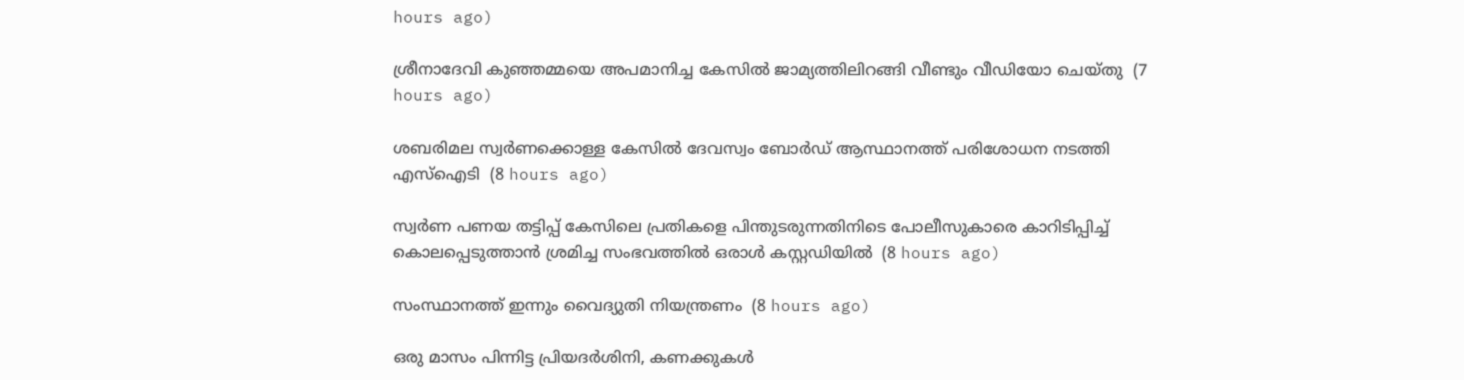hours ago)

ശ്രീനാദേവി കുഞ്ഞമ്മയെ അപമാനിച്ച കേസില്‍ ജാമ്യത്തിലിറങ്ങി വീണ്ടും വീഡിയോ ചെയ്തു  (7 hours ago)

ശബരിമല സ്വര്‍ണക്കൊള്ള കേസില്‍ ദേവസ്വം ബോര്‍ഡ് ആസ്ഥാനത്ത് പരിശോധന നടത്തി എസ്‌ഐടി  (8 hours ago)

സ്വർണ പണയ തട്ടിപ്പ് കേസിലെ പ്രതികളെ പിന്തുടരുന്നതിനിടെ പോലീസുകാരെ കാറിടിപ്പിച്ച് കൊലപ്പെടുത്താൻ ശ്രമിച്ച സംഭവത്തിൽ ഒരാൾ കസ്റ്റഡിയിൽ  (8 hours ago)

സംസ്ഥാനത്ത് ഇന്നും വൈദ്യുതി നിയന്ത്രണം  (8 hours ago)

ഒരു മാസം പിന്നിട്ട പ്രിയദര്‍ശിനി, കണക്കുകൾ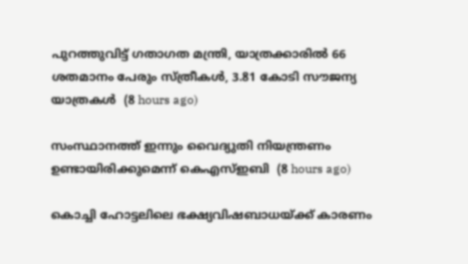പുറത്തുവിട്ട് ഗതാഗത മന്ത്രി, യാത്രക്കാരിൽ 66 ശതമാനം പേരും സ്ത്രീകൾ, 3.81 കോടി സൗജന്യ യാത്രകൾ  (8 hours ago)

സംസ്ഥാനത്ത് ഇന്നും വൈദ്യുതി നിയന്ത്രണം ഉണ്ടായിരിക്കുമെന്ന് കെഎസ്ഇബി  (8 hours ago)

കൊച്ചി ഹോട്ടലിലെ ഭക്ഷ്യവിഷബാധയ്ക്ക് കാരണം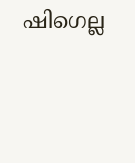ഷിഗെല്ല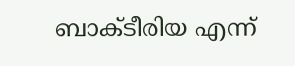ബാക്ടീരിയ എന്ന്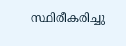സ്ഥിരീകരിച്ചു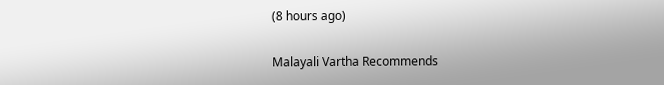(8 hours ago)

Malayali Vartha Recommends